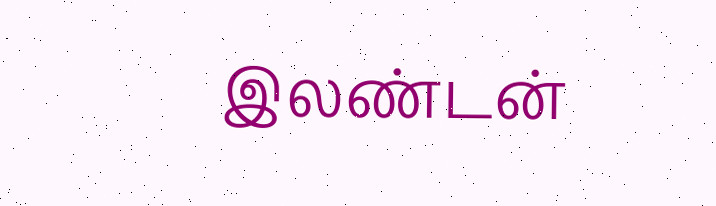இலண்டன்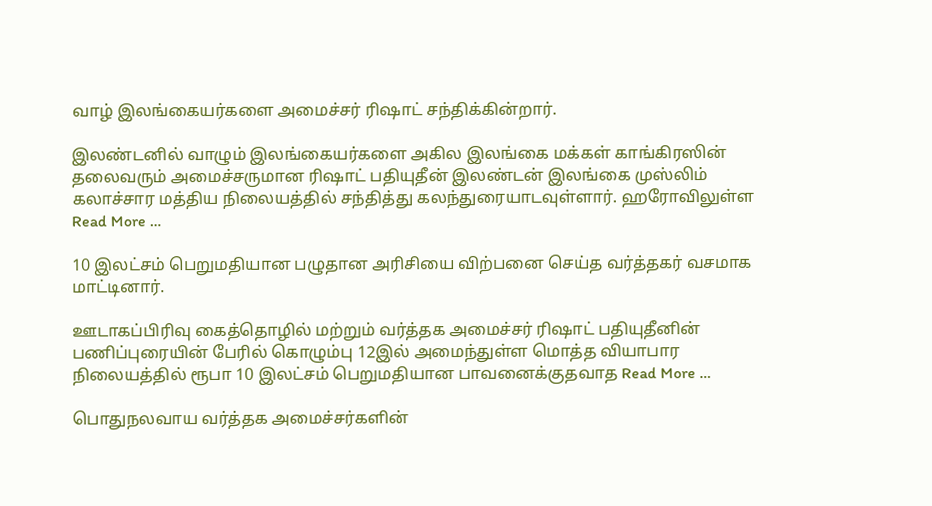வாழ் இலங்கையர்களை அமைச்சர் ரிஷாட் சந்திக்கின்றார்.

இலண்டனில் வாழும் இலங்கையர்களை அகில இலங்கை மக்கள் காங்கிரஸின் தலைவரும் அமைச்சருமான ரிஷாட் பதியுதீன் இலண்டன் இலங்கை முஸ்லிம் கலாச்சார மத்திய நிலையத்தில் சந்தித்து கலந்துரையாடவுள்ளார். ஹரோவிலுள்ள Read More …

10 இலட்சம் பெறுமதியான பழுதான அரிசியை விற்பனை செய்த வர்த்தகர் வசமாக மாட்டினார்.

ஊடாகப்பிரிவு கைத்தொழில் மற்றும் வர்த்தக அமைச்சர் ரிஷாட் பதியுதீனின் பணிப்புரையின் பேரில் கொழும்பு 12இல் அமைந்துள்ள மொத்த வியாபார நிலையத்தில் ரூபா 10 இலட்சம் பெறுமதியான பாவனைக்குதவாத Read More …

பொதுநலவாய வர்த்தக அமைச்சர்களின்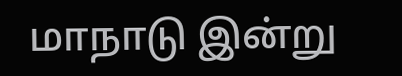மாநாடு இன்று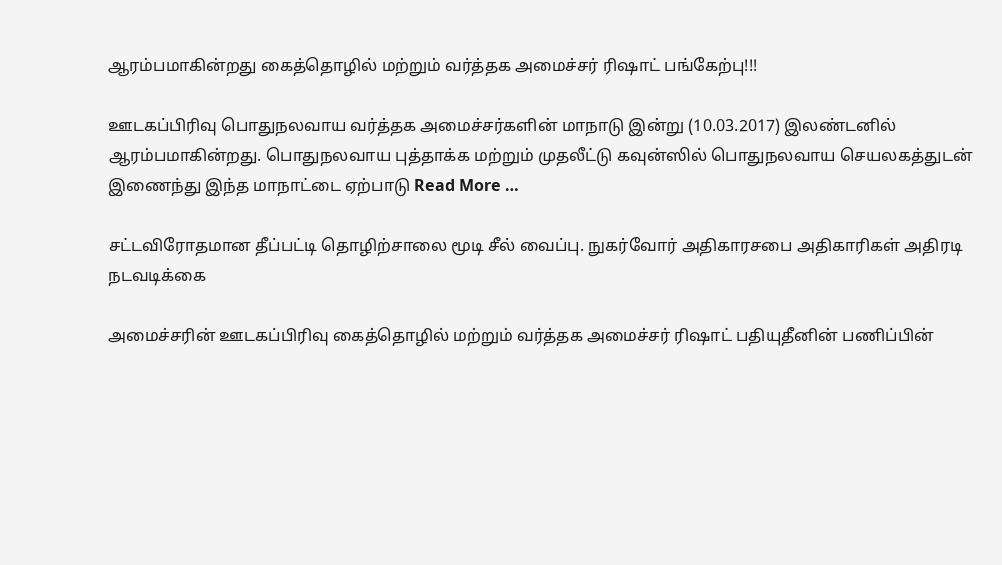ஆரம்பமாகின்றது கைத்தொழில் மற்றும் வர்த்தக அமைச்சர் ரிஷாட் பங்கேற்பு!!!

ஊடகப்பிரிவு பொதுநலவாய வர்த்தக அமைச்சர்களின் மாநாடு இன்று (10.03.2017) இலண்டனில் ஆரம்பமாகின்றது. பொதுநலவாய புத்தாக்க மற்றும் முதலீட்டு கவுன்ஸில் பொதுநலவாய செயலகத்துடன் இணைந்து இந்த மாநாட்டை ஏற்பாடு Read More …

சட்டவிரோதமான தீப்பட்டி தொழிற்சாலை மூடி சீல் வைப்பு. நுகர்வோர் அதிகாரசபை அதிகாரிகள் அதிரடி நடவடிக்கை

அமைச்சரின் ஊடகப்பிரிவு கைத்தொழில் மற்றும் வர்த்தக அமைச்சர் ரிஷாட் பதியுதீனின் பணிப்பின்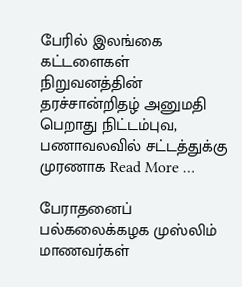பேரில் இலங்கை கட்டளைகள் நிறுவனத்தின் தரச்சான்றிதழ் அனுமதி பெறாது நிட்டம்புவ, பணாவலவில் சட்டத்துக்கு முரணாக Read More …

பேராதனைப் பல்கலைக்கழக முஸ்லிம் மாணவர்கள்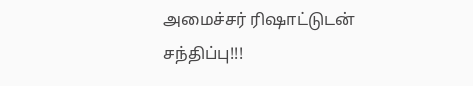அமைச்சர் ரிஷாட்டுடன் சந்திப்பு!!!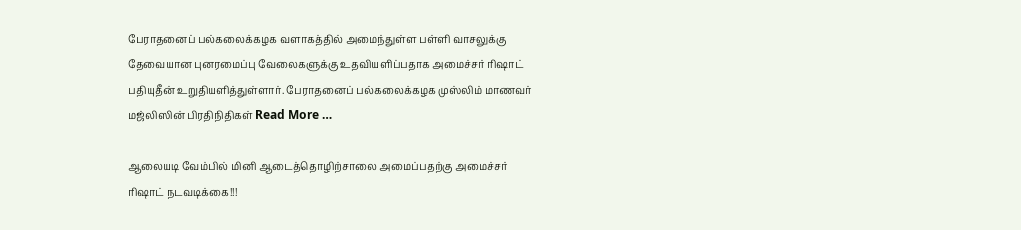பேராதனைப் பல்கலைக்கழக வளாகத்தில் அமைந்துள்ள பள்ளி வாசலுக்கு தேவையான புனரமைப்பு வேலைகளுக்கு உதவியளிப்பதாக அமைச்சர் ரிஷாட் பதியுதீன் உறுதியளித்துள்ளார். பேராதனைப் பல்கலைக்கழக முஸ்லிம் மாணவர் மஜ்லிஸின் பிரதிநிதிகள் Read More …

ஆலையடி வேம்பில் மினி ஆடைத்தொழிற்சாலை அமைப்பதற்கு அமைச்சர் ரிஷாட் நடவடிக்கை!!!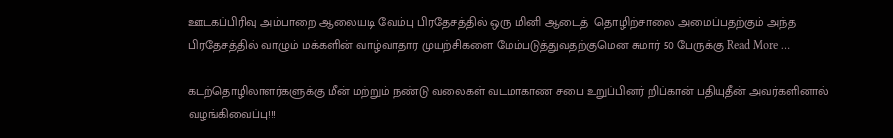ஊடகப்பிரிவு அம்பாறை ஆலையடி வேம்பு பிரதேசத்தில் ஒரு மினி ஆடைத்  தொழிற்சாலை அமைப்பதற்கும் அந்த பிரதேசத்தில் வாழும் மக்களின் வாழ்வாதார முயற்சிகளை மேம்படுத்துவதற்குமென சுமார் 50 பேருக்கு Read More …

கடற்தொழிலாளர்களுக்கு மீன் மற்றும் நண்டு வலைகள் வடமாகாண சபை உறுப்பினர் றிப்கான் பதியுதீன் அவர்களினால் வழங்கிவைப்பு!!!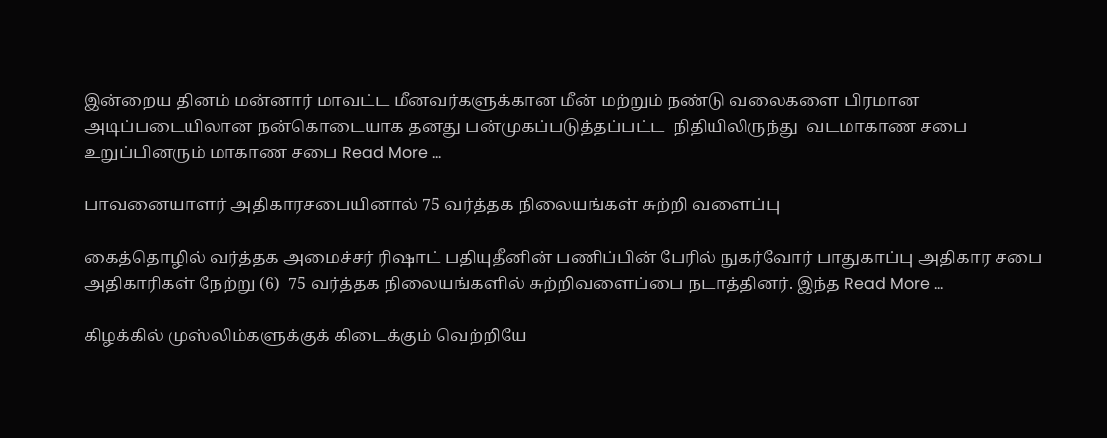இன்றைய தினம் மன்னார் மாவட்ட மீனவர்களுக்கான மீன் மற்றும் நண்டு வலைகளை பிரமான அடிப்படையிலான நன்கொடையாக தனது பன்முகப்படுத்தப்பட்ட  நிதியிலிருந்து  வடமாகாண சபை உறுப்பினரும் மாகாண சபை Read More …

பாவனையாளர் அதிகாரசபையினால் 75 வர்த்தக நிலையங்கள் சுற்றி வளைப்பு

கைத்தொழில் வர்த்தக அமைச்சர் ரிஷாட் பதியுதீனின் பணிப்பின் பேரில் நுகர்வோர் பாதுகாப்பு அதிகார சபை அதிகாரிகள் நேற்று (6)  75 வர்த்தக நிலையங்களில் சுற்றிவளைப்பை நடாத்தினர். இந்த Read More …

கிழக்கில் முஸ்லிம்களுக்குக் கிடைக்கும் வெற்றியே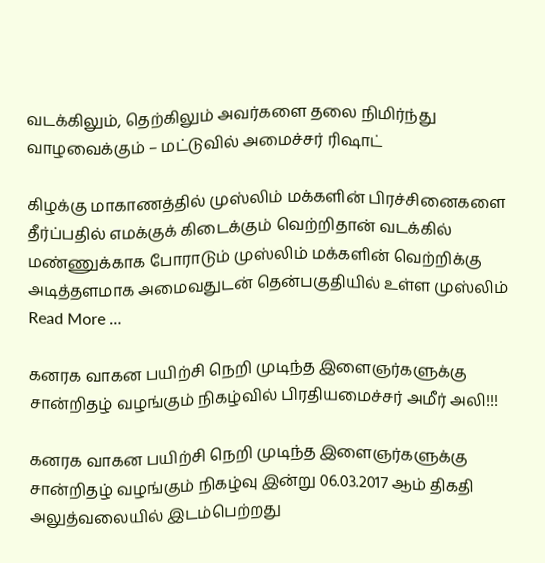வடக்கிலும், தெற்கிலும் அவர்களை தலை நிமிர்ந்து வாழவைக்கும் – மட்டுவில் அமைச்சர் ரிஷாட்

கிழக்கு மாகாணத்தில் முஸ்லிம் மக்களின் பிரச்சினைகளை தீர்ப்பதில் எமக்குக் கிடைக்கும் வெற்றிதான் வடக்கில் மண்ணுக்காக போராடும் முஸ்லிம் மக்களின் வெற்றிக்கு அடித்தளமாக அமைவதுடன் தென்பகுதியில் உள்ள முஸ்லிம் Read More …

கனரக வாகன பயிற்சி நெறி முடிந்த இளைஞர்களுக்கு சான்றிதழ் வழங்கும் நிகழ்வில் பிரதியமைச்சர் அமீர் அலி!!!

கனரக வாகன பயிற்சி நெறி முடிந்த இளைஞர்களுக்கு சான்றிதழ் வழங்கும் நிகழ்வு இன்று 06.03.2017 ஆம் திகதி  அலுத்வலையில் இடம்பெற்றது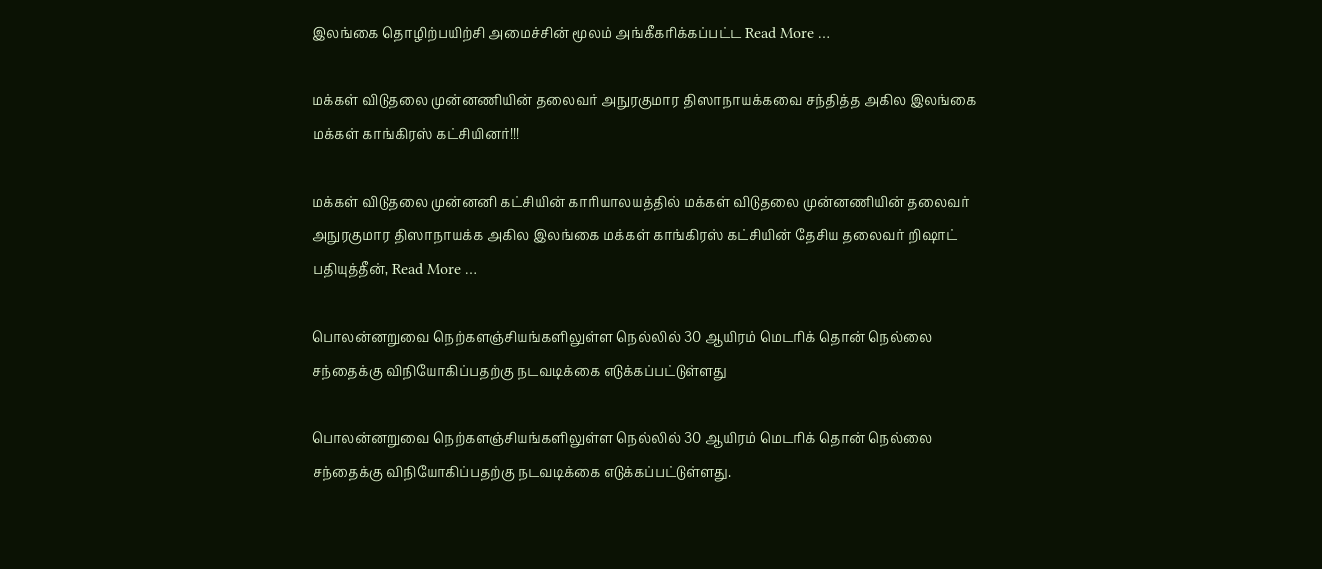இலங்கை தொழிற்பயிற்சி அமைச்சின் மூலம் அங்கீகரிக்கப்பட்ட Read More …

மக்கள் விடுதலை முன்னணியின் தலைவர் அநுரகுமார திஸாநாயக்கவை சந்தித்த அகில இலங்கை மக்கள் காங்கிரஸ் கட்சியினர்!!!

மக்கள் விடுதலை முன்னனி கட்சியின் காரியாலயத்தில் மக்கள் விடுதலை முன்னணியின் தலைவர்  அநுரகுமார திஸாநாயக்க அகில இலங்கை மக்கள் காங்கிரஸ் கட்சியின் தேசிய தலைவர் றிஷாட் பதியுத்தீன், Read More …

பொலன்னறுவை நெற்களஞ்சியங்களிலுள்ள நெல்லில் 30 ஆயிரம் மெடரிக் தொன் நெல்லை சந்தைக்கு விநியோகிப்பதற்கு நடவடிக்கை எடுக்கப்பட்டுள்ளது

பொலன்னறுவை நெற்களஞ்சியங்களிலுள்ள நெல்லில் 30 ஆயிரம் மெடரிக் தொன் நெல்லை சந்தைக்கு விநியோகிப்பதற்கு நடவடிக்கை எடுக்கப்பட்டுள்ளது.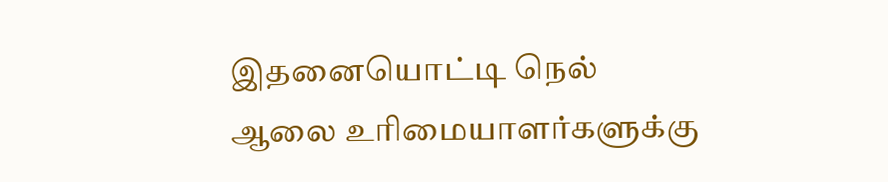இதனையொட்டி நெல் ஆலை உரிமையாளர்களுக்கு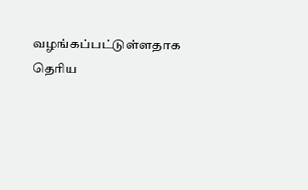வழங்கப்பட்டுள்ளதாக தெரிய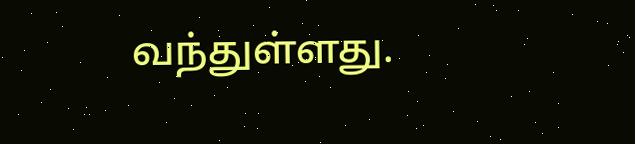வந்துள்ளது.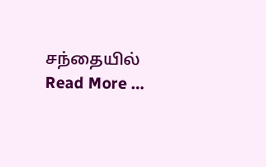சந்தையில் Read More …